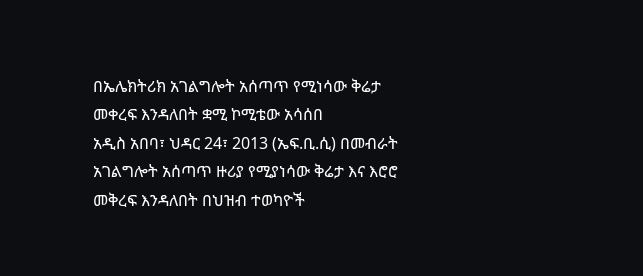በኤሌክትሪክ አገልግሎት አሰጣጥ የሚነሳው ቅሬታ መቀረፍ እንዳለበት ቋሚ ኮሚቴው አሳሰበ
አዲስ አበባ፣ ህዳር 24፣ 2013 (ኤፍ.ቢ.ሲ) በመብራት አገልግሎት አሰጣጥ ዙሪያ የሚያነሳው ቅሬታ እና እሮሮ መቅረፍ እንዳለበት በህዝብ ተወካዮች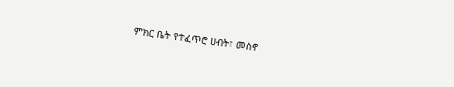ምክር ቤት የተፈጥሮ ሀብት፣ መስኖ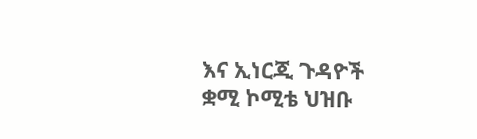እና ኢነርጂ ጉዳዮች ቋሚ ኮሚቴ ህዝቡ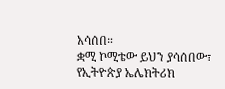አሳሰበ።
ቋሚ ኮሚቴው ይህን ያሳሰበው፣ የኢትዮጵያ ኤሌክትሪክ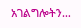አገልግሎትን…